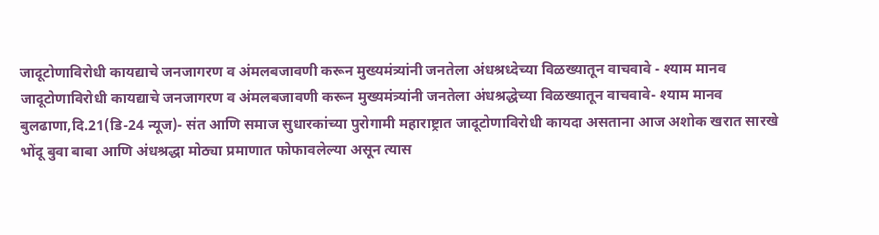जादूटोणाविरोधी कायद्याचे जनजागरण व अंमलबजावणी करून मुख्यमंत्र्यांनी जनतेला अंधश्रध्देच्या विळख्यातून वाचवावे - श्याम मानव
जादूटोणाविरोधी कायद्याचे जनजागरण व अंमलबजावणी करून मुख्यमंत्र्यांनी जनतेला अंधश्रद्धेच्या विळख्यातून वाचवावे- श्याम मानव
बुलढाणा,दि.21(डि-24 न्यूज)- संत आणि समाज सुधारकांच्या पुरोगामी महाराष्ट्रात जादूटोणाविरोधी कायदा असताना आज अशोक खरात सारखे भोंदू बुवा बाबा आणि अंधश्रद्धा मोठ्या प्रमाणात फोफावलेल्या असून त्यास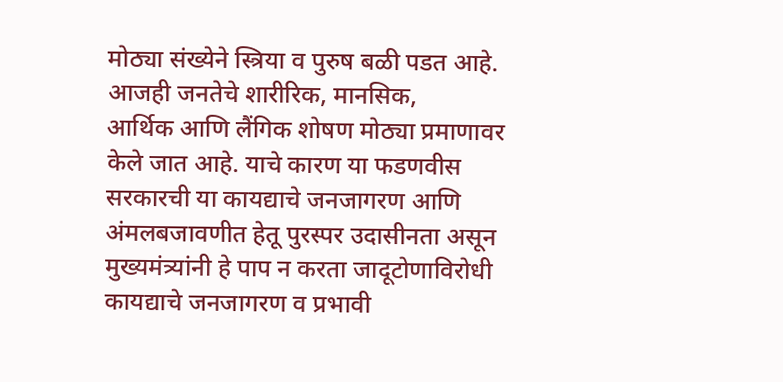मोठ्या संख्येने स्त्रिया व पुरुष बळी पडत आहे. आजही जनतेचे शारीरिक, मानसिक,
आर्थिक आणि लैंगिक शोषण मोठ्या प्रमाणावर केले जात आहे. याचे कारण या फडणवीस सरकारची या कायद्याचे जनजागरण आणि अंमलबजावणीत हेतू पुरस्पर उदासीनता असून मुख्यमंत्र्यांनी हे पाप न करता जादूटोणाविरोधी कायद्याचे जनजागरण व प्रभावी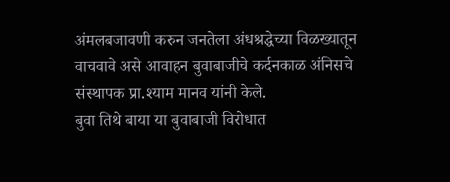अंमलबजावणी करुन जनतेला अंधश्रद्धेच्या विळख्यातून वाचवावे असे आवाहन बुवाबाजीचे कर्दनकाळ अंनिसचे संस्थापक प्रा.श्याम मानव यांनी केले.
बुवा तिथे बाया या बुवाबाजी विरोधात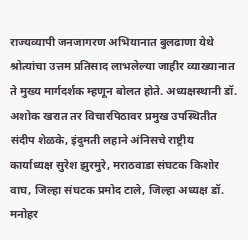राज्यव्यापी जनजागरण अभियानात बुलढाणा येथे श्रोत्यांचा उत्तम प्रतिसाद लाभलेल्या जाहीर व्याख्यानात ते मुख्य मार्गदर्शक म्हणून बोलत होते. अध्यक्षस्थानी डॉ. अशोक खरात तर विचारपिठावर प्रमुख उपस्थितीत संदीप शेळके, इंदुमती लहाने अंनिसचे राष्ट्रीय कार्याध्यक्ष सुरेश झुरमुरे, मराठवाडा संघटक किशोर वाघ, जिल्हा संघटक प्रमोद टाले, जिल्हा अध्यक्ष डॉ. मनोहर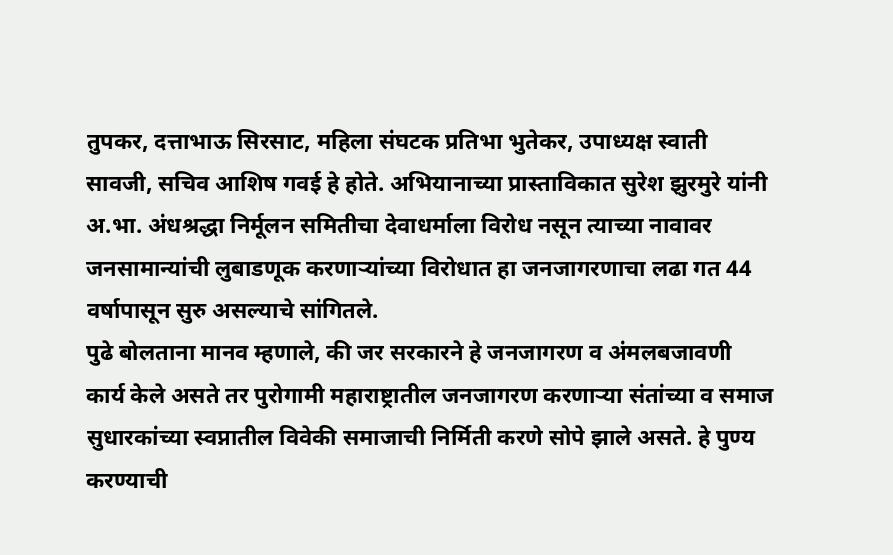तुपकर, दत्ताभाऊ सिरसाट, महिला संघटक प्रतिभा भुतेकर, उपाध्यक्ष स्वाती सावजी, सचिव आशिष गवई हे होते. अभियानाच्या प्रास्ताविकात सुरेश झुरमुरे यांनी अ.भा. अंधश्रद्धा निर्मूलन समितीचा देवाधर्माला विरोध नसून त्याच्या नावावर जनसामान्यांची लुबाडणूक करणाऱ्यांच्या विरोधात हा जनजागरणाचा लढा गत 44 वर्षापासून सुरु असल्याचे सांगितले.
पुढे बोलताना मानव म्हणाले, की जर सरकारने हे जनजागरण व अंमलबजावणी कार्य केले असते तर पुरोगामी महाराष्ट्रातील जनजागरण करणाऱ्या संतांच्या व समाज सुधारकांच्या स्वप्नातील विवेकी समाजाची निर्मिती करणे सोपे झाले असते. हे पुण्य करण्याची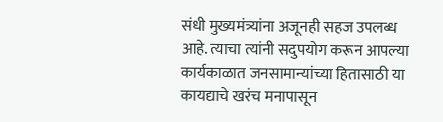संधी मुख्यमंत्र्यांना अजूनही सहज उपलब्ध आहे. त्याचा त्यांनी सदुपयोग करून आपल्या कार्यकाळात जनसामान्यांच्या हितासाठी या कायद्याचे खरंच मनापासून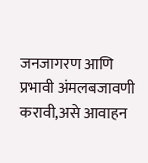जनजागरण आणि प्रभावी अंमलबजावणी करावी,असे आवाहन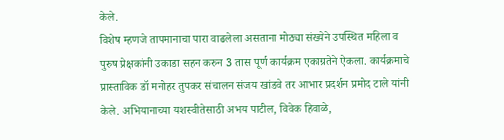केले.
विशेष म्हणजे तापमानाचा पारा वाढलेला असताना मोठ्या संख्येने उपस्थित महिला व पुरुष प्रेक्षकांनी उकाडा सहन करुन 3 तास पूर्ण कार्यक्रम एकाग्रतेने ऐकला. कार्यक्रमाचे प्रास्ताविक डॉ मनोहर तुपकर संचालन संजय खांडवे तर आभार प्रदर्शन प्रमोद टाले यांनी केले. अभियानाच्या यशस्वीतेसाठी अभय पाटील, विवेक हिवाळे,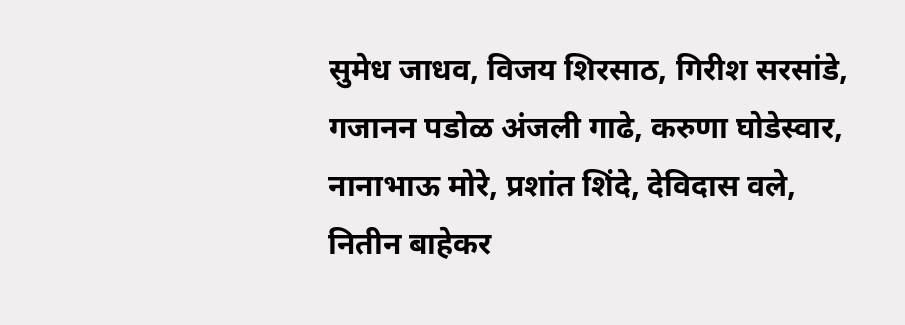सुमेध जाधव, विजय शिरसाठ, गिरीश सरसांडे, गजानन पडोळ अंजली गाढे, करुणा घोडेस्वार, नानाभाऊ मोरे, प्रशांत शिंदे, देविदास वले, नितीन बाहेकर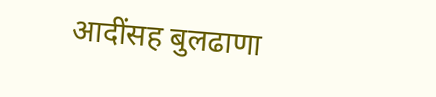आदींसह बुलढाणा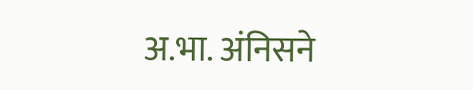अ.भा. अंनिसने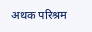अथक परिश्रम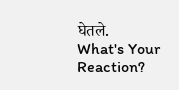घेतले.
What's Your Reaction?